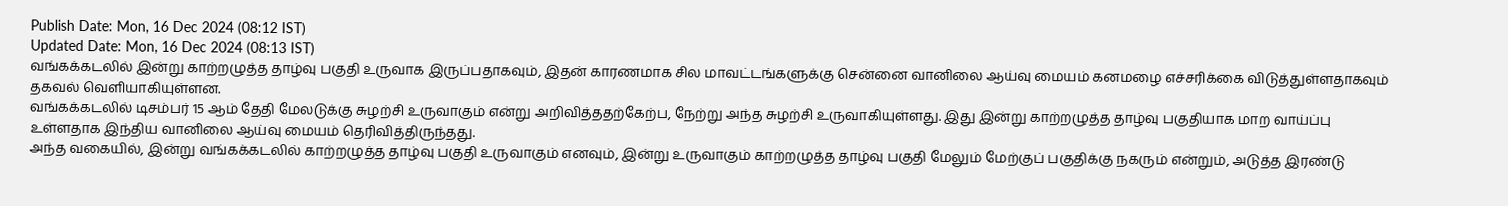Publish Date: Mon, 16 Dec 2024 (08:12 IST)
Updated Date: Mon, 16 Dec 2024 (08:13 IST)
வங்கக்கடலில் இன்று காற்றழுத்த தாழ்வு பகுதி உருவாக இருப்பதாகவும், இதன் காரணமாக சில மாவட்டங்களுக்கு சென்னை வானிலை ஆய்வு மையம் கனமழை எச்சரிக்கை விடுத்துள்ளதாகவும் தகவல் வெளியாகியுள்ளன.
வங்கக்கடலில் டிசம்பர் 15 ஆம் தேதி மேலடுக்கு சுழற்சி உருவாகும் என்று அறிவித்ததற்கேற்ப, நேற்று அந்த சுழற்சி உருவாகியுள்ளது. இது இன்று காற்றழுத்த தாழ்வு பகுதியாக மாற வாய்ப்பு உள்ளதாக இந்திய வானிலை ஆய்வு மையம் தெரிவித்திருந்தது.
அந்த வகையில், இன்று வங்கக்கடலில் காற்றழுத்த தாழ்வு பகுதி உருவாகும் எனவும், இன்று உருவாகும் காற்றழுத்த தாழ்வு பகுதி மேலும் மேற்குப் பகுதிக்கு நகரும் என்றும், அடுத்த இரண்டு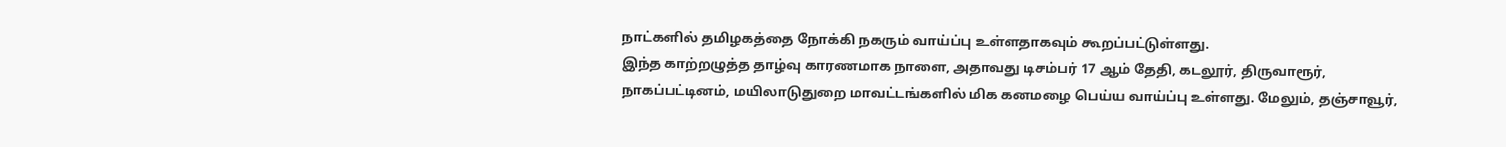நாட்களில் தமிழகத்தை நோக்கி நகரும் வாய்ப்பு உள்ளதாகவும் கூறப்பட்டுள்ளது.
இந்த காற்றழுத்த தாழ்வு காரணமாக நாளை, அதாவது டிசம்பர் 17 ஆம் தேதி, கடலூர், திருவாரூர், நாகப்பட்டினம், மயிலாடுதுறை மாவட்டங்களில் மிக கனமழை பெய்ய வாய்ப்பு உள்ளது. மேலும், தஞ்சாவூர்,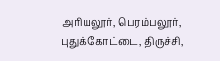அரியலூர், பெரம்பலூர், புதுக்கோட்டை, திருச்சி,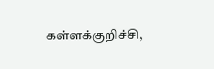கள்ளக்குறிச்சி,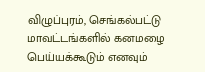விழுப்புரம், செங்கல்பட்டு மாவட்டங்களில் கனமழை பெய்யக்கூடும் எனவும்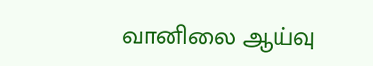வானிலை ஆய்வு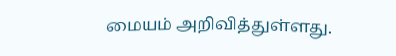மையம் அறிவித்துள்ளது.